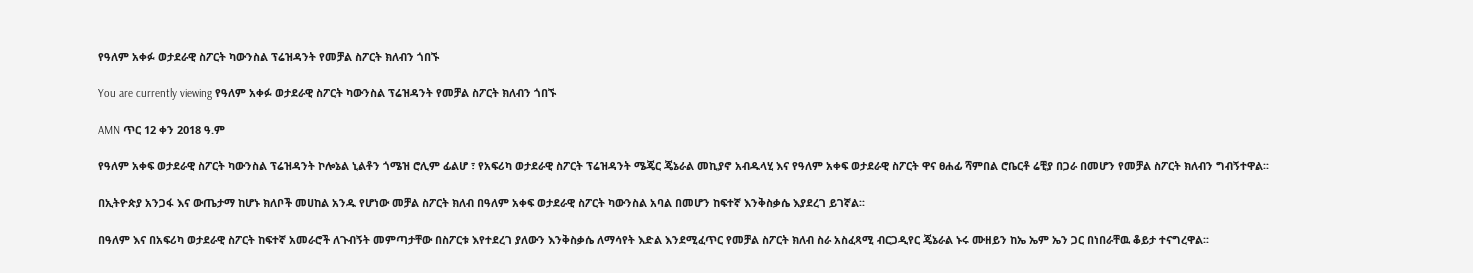የዓለም አቀፉ ወታደራዊ ስፖርት ካውንስል ፕሬዝዳንት የመቻል ስፖርት ክለብን ጎበኙ

You are currently viewing የዓለም አቀፉ ወታደራዊ ስፖርት ካውንስል ፕሬዝዳንት የመቻል ስፖርት ክለብን ጎበኙ

AMN ጥር 12 ቀን 2018 ዓ.ም

የዓለም አቀፍ ወታደራዊ ስፖርት ካውንስል ፕሬዝዳንት ኮሎኔል ኒልቶን ጎሜዝ ሮሊም ፊልሆ ፣ የአፍሪካ ወታደራዊ ስፖርት ፕሬዝዳንት ሜጄር ጄኔራል መኪያኖ አብዱላሂ እና የዓለም አቀፍ ወታደራዊ ስፖርት ዋና ፀሐፊ ሻምበል ሮቤርቶ ሬቺያ በጋራ በመሆን የመቻል ስፖርት ክለብን ግብኝተዋል፡፡

በኢትዮጵያ አንጋፋ እና ውጤታማ ከሆኑ ክለቦች መሀከል አንዱ የሆነው መቻል ስፖርት ክለብ በዓለም አቀፍ ወታደራዊ ስፖርት ካውንስል አባል በመሆን ከፍተኛ እንቅስቃሴ እያደረገ ይገኛል፡፡

በዓለም እና በአፍሪካ ወታደራዊ ስፖርት ከፍተኛ አመራሮች ለጉብኝት መምጣታቸው በስፖርቱ እየተደረገ ያለውን እንቅስቃሴ ለማሳየት እድል እንደሚፈጥር የመቻል ስፖርት ክለብ ስራ አስፈጻሚ ብርጋዲየር ጄኔራል ኑሩ ሙዘይን ከኤ ኤም ኤን ጋር በነበራቸዉ ቆይታ ተናግረዋል፡፡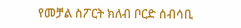የመቻል ስፖርት ክለብ ቦርድ ሰብሳቢ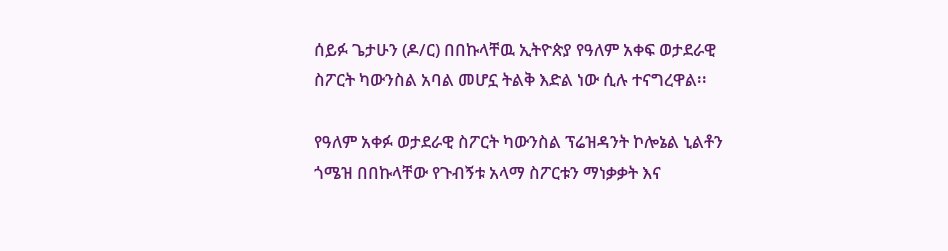ሰይፉ ጌታሁን (ዶ/ር) በበኩላቸዉ ኢትዮጵያ የዓለም አቀፍ ወታደራዊ ስፖርት ካውንስል አባል መሆኗ ትልቅ እድል ነው ሲሉ ተናግረዋል፡፡

የዓለም አቀፉ ወታደራዊ ስፖርት ካውንስል ፕሬዝዳንት ኮሎኔል ኒልቶን ጎሜዝ በበኩላቸው የጉብኝቱ አላማ ስፖርቱን ማነቃቃት እና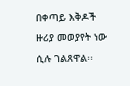በቀጣይ እቅዶች ዙሪያ መወያየት ነው ሲሉ ገልጸዋል፡፡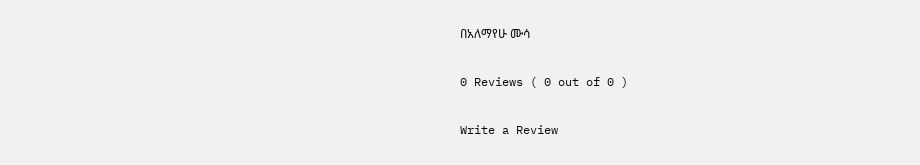በአለማየሁ ሙሳ

0 Reviews ( 0 out of 0 )

Write a Review